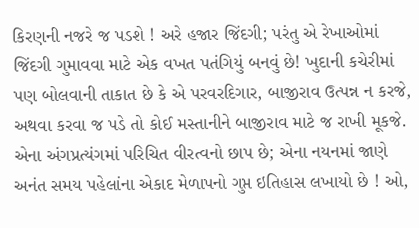કિરણની નજરે જ પડશે ! અરે હજાર જિંદગી; પરંતુ એ રેખાઓમાં જિંદગી ગુમાવવા માટે એક વખત પતંગિયું બનવું છે! ખુદાની કચેરીમાં પણ બોલવાની તાકાત છે કે એ પરવરદિગાર, બાજીરાવ ઉત્પન્ન ન કરજે, અથવા કરવા જ પડે તો કોઈ મસ્તાનીને બાજીરાવ માટે જ રાખી મૂકજે. એના અંગપ્રત્યંગમાં પરિચિત વીરત્વનો છાપ છે; એના નયનમાં જાણે અનંત સમય પહેલાંના એકાદ મેળાપનો ગુપ્ત ઇતિહાસ લખાયો છે ! ઓ,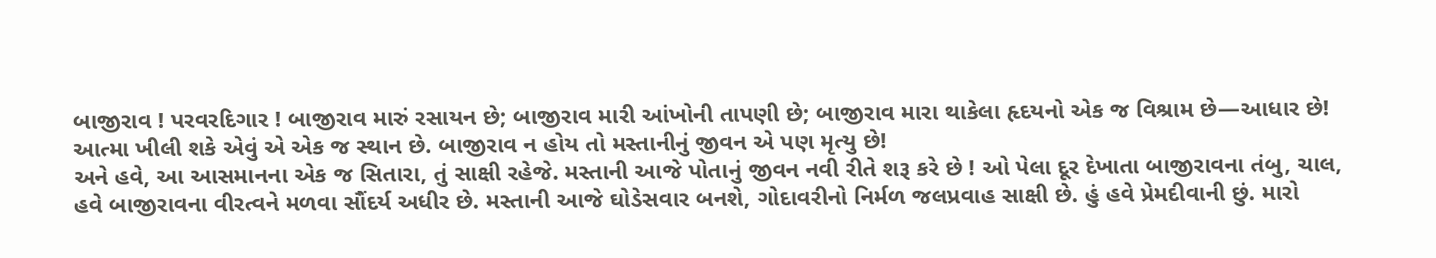બાજીરાવ ! પરવરદિગાર ! બાજીરાવ મારું રસાયન છે; બાજીરાવ મારી આંખોની તાપણી છે; બાજીરાવ મારા થાકેલા હૃદયનો એક જ વિશ્રામ છે—આધાર છે! આત્મા ખીલી શકે એવું એ એક જ સ્થાન છે. બાજીરાવ ન હોય તો મસ્તાનીનું જીવન એ પણ મૃત્યુ છે!
અને હવે, આ આસમાનના એક જ સિતારા, તું સાક્ષી રહેજે. મસ્તાની આજે પોતાનું જીવન નવી રીતે શરૂ કરે છે ! ઓ પેલા દૂર દેખાતા બાજીરાવના તંબુ, ચાલ, હવે બાજીરાવના વીરત્વને મળવા સૌંદર્ય અધીર છે. મસ્તાની આજે ઘોડેસવાર બનશે, ગોદાવરીનો નિર્મળ જલપ્રવાહ સાક્ષી છે. હું હવે પ્રેમદીવાની છું. મારો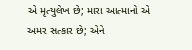એ મૃત્યુલેખ છે; મારા આત્માનો એ અમર સત્કાર છે; એને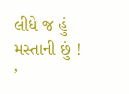લીધે જ હું મસ્તાની છું ! ’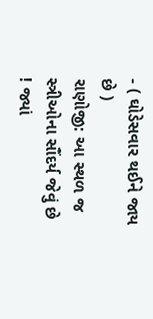- ( ઘોડેસવાર થઈને જાય છે )
રાણોજી: આ સ્થળ જ સ્ત્રીઓના સૌંદર્ય જેવું છે ! જ્યાં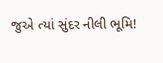જુએ ત્યાં સુંદર નીલી ભૂમિ!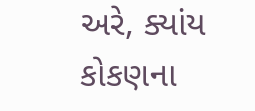અરે, ક્યાંય કોકણના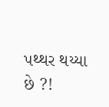પથ્થર થય્યા છે ?!